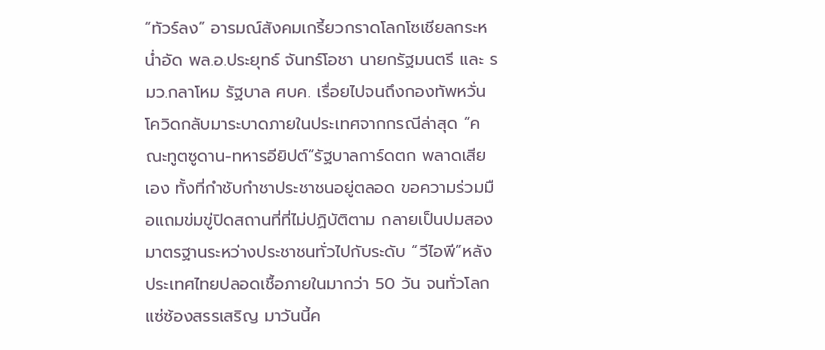“ทัวร์ลง” อารมณ์สังคมเกรี้ยวกราดโลกโซเชียลกระหน่ำอัด พล.อ.ประยุทธ์ จันทร์โอชา นายกรัฐมนตรี และ รมว.กลาโหม รัฐบาล ศบค. เรื่อยไปจนถึงกองทัพหวั่นโควิดกลับมาระบาดภายในประเทศจากกรณีล่าสุด “คณะทูตซูดาน-ทหารอียิปต์”รัฐบาลการ์ดตก พลาดเสียเอง ทั้งที่กำชับกำชาประชาชนอยู่ตลอด ขอความร่วมมือแถมข่มขู่ปิดสถานที่ที่ไม่ปฏิบัติตาม กลายเป็นปมสองมาตรฐานระหว่างประชาชนทั่วไปกับระดับ “วีไอพี”หลังประเทศไทยปลอดเชื้อภายในมากว่า 50 วัน จนทั่วโลกแซ่ซ้องสรรเสริญ มาวันนี้ค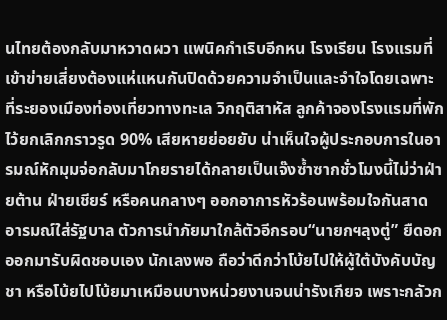นไทยต้องกลับมาหวาดผวา แพนิคกำเริบอีกหน โรงเรียน โรงแรมที่เข้าข่ายเสี่ยงต้องแห่แหนกันปิดด้วยความจำเป็นและจำใจโดยเฉพาะที่ระยองเมืองท่องเที่ยวทางทะเล วิกฤติสาหัส ลูกค้าจองโรงแรมที่พักไว้ยกเลิกกราวรูด 90% เสียหายย่อยยับ น่าเห็นใจผู้ประกอบการในอารมณ์หักมุมจ่อกลับมาโกยรายได้กลายเป็นเจ๊งซ้ำซากชั่วโมงนี้ไม่ว่าฝ่ายต้าน ฝ่ายเชียร์ หรือคนกลางๆ ออกอาการหัวร้อนพร้อมใจกันสาดอารมณ์ใส่รัฐบาล ตัวการนำภัยมาใกล้ตัวอีกรอบ“นายกฯลุงตู่” ยืดอกออกมารับผิดชอบเอง นักเลงพอ ถือว่าดีกว่าโบ้ยไปให้ผู้ใต้บังคับบัญชา หรือโบ้ยไปโบ้ยมาเหมือนบางหน่วยงานจนน่ารังเกียจ เพราะกลัวก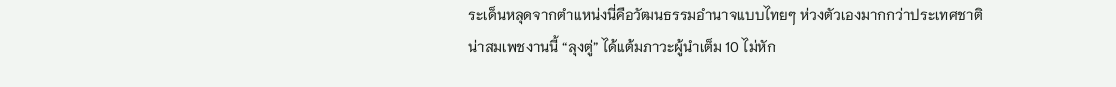ระเด็นหลุดจากตำแหน่งนี่คือวัฒนธรรมอำนาจแบบไทยๆ ห่วงตัวเองมากกว่าประเทศชาติ น่าสมเพชงานนี้ “ลุงตู่” ได้แต้มภาวะผู้นำเต็ม 10 ไม่หัก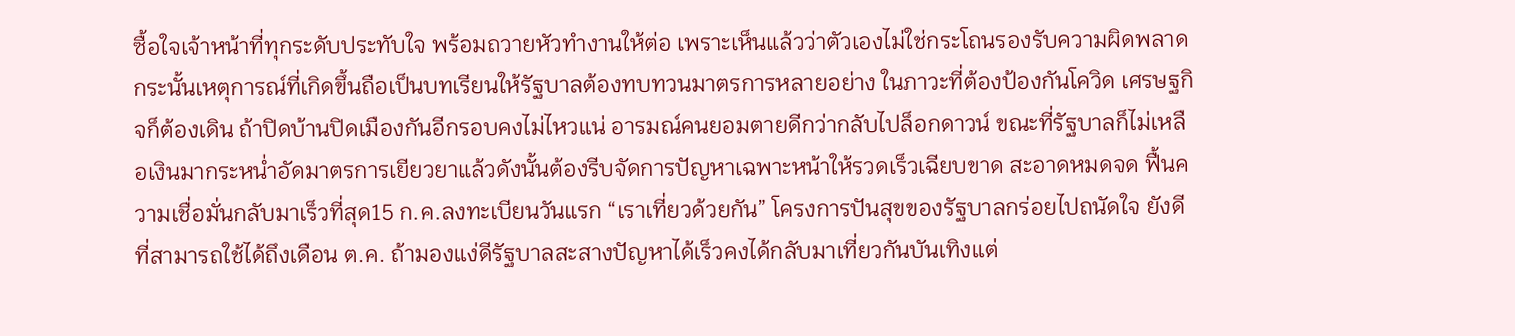ซื้อใจเจ้าหน้าที่ทุกระดับประทับใจ พร้อมถวายหัวทำงานให้ต่อ เพราะเห็นแล้วว่าตัวเองไม่ใช่กระโถนรองรับความผิดพลาดกระนั้นเหตุการณ์ที่เกิดขึ้นถือเป็นบทเรียนให้รัฐบาลต้องทบทวนมาตรการหลายอย่าง ในภาวะที่ต้องป้องกันโควิด เศรษฐกิจก็ต้องเดิน ถ้าปิดบ้านปิดเมืองกันอีกรอบคงไม่ไหวแน่ อารมณ์คนยอมตายดีกว่ากลับไปล็อกดาวน์ ขณะที่รัฐบาลก็ไม่เหลือเงินมากระหน่ำอัดมาตรการเยียวยาแล้วดังนั้นต้องรีบจัดการปัญหาเฉพาะหน้าให้รวดเร็วเฉียบขาด สะอาดหมดจด ฟื้นความเชื่อมั่นกลับมาเร็วที่สุด15 ก.ค.ลงทะเบียนวันแรก “เราเที่ยวด้วยกัน” โครงการปันสุขของรัฐบาลกร่อยไปถนัดใจ ยังดีที่สามารถใช้ได้ถึงเดือน ต.ค. ถ้ามองแง่ดีรัฐบาลสะสางปัญหาได้เร็วคงได้กลับมาเที่ยวกันบันเทิงแต่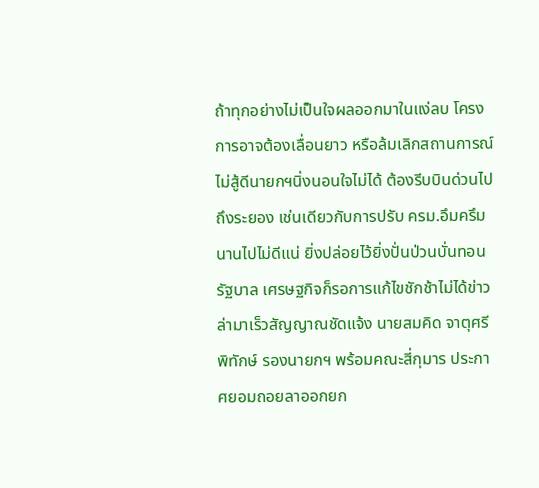ถ้าทุกอย่างไม่เป็นใจผลออกมาในแง่ลบ โครงการอาจต้องเลื่อนยาว หรือล้มเลิกสถานการณ์ไม่สู้ดีนายกฯนิ่งนอนใจไม่ได้ ต้องรีบบินด่วนไปถึงระยอง เช่นเดียวกับการปรับ ครม.อึมครึมนานไปไม่ดีแน่ ยิ่งปล่อยไว้ยิ่งปั่นป่วนบั่นทอนรัฐบาล เศรษฐกิจก็รอการแก้ไขชักช้าไม่ได้ข่าวล่ามาเร็วสัญญาณชัดแจ้ง นายสมคิด จาตุศรีพิทักษ์ รองนายกฯ พร้อมคณะสี่กุมาร ประกาศยอมถอยลาออกยก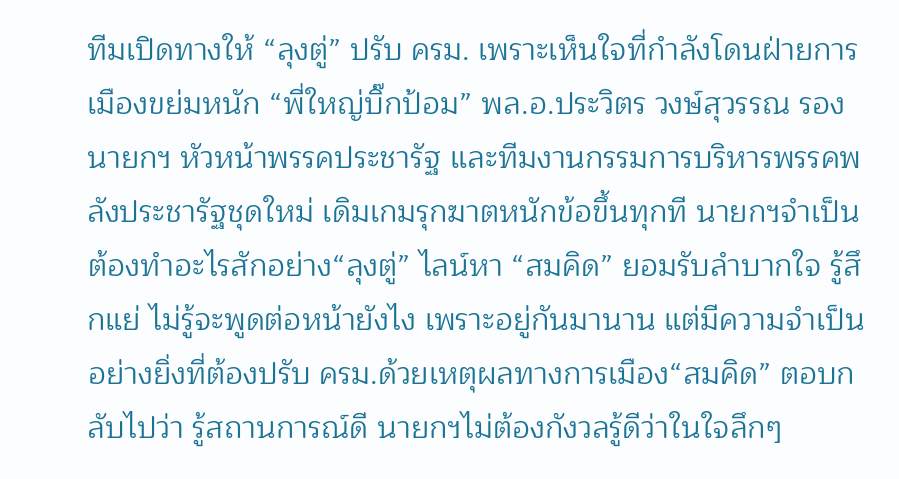ทีมเปิดทางให้ “ลุงตู่” ปรับ ครม. เพราะเห็นใจที่กำลังโดนฝ่ายการเมืองขย่มหนัก “พี่ใหญ่บิ๊กป้อม” พล.อ.ประวิตร วงษ์สุวรรณ รองนายกฯ หัวหน้าพรรคประชารัฐ และทีมงานกรรมการบริหารพรรคพลังประชารัฐชุดใหม่ เดิมเกมรุกฆาตหนักข้อขึ้นทุกที นายกฯจำเป็นต้องทำอะไรสักอย่าง“ลุงตู่” ไลน์หา “สมคิด” ยอมรับลำบากใจ รู้สึกแย่ ไม่รู้จะพูดต่อหน้ายังไง เพราะอยู่กันมานาน แต่มีความจำเป็นอย่างยิ่งที่ต้องปรับ ครม.ด้วยเหตุผลทางการเมือง“สมคิด” ตอบกลับไปว่า รู้สถานการณ์ดี นายกฯไม่ต้องกังวลรู้ดีว่าในใจลึกๆ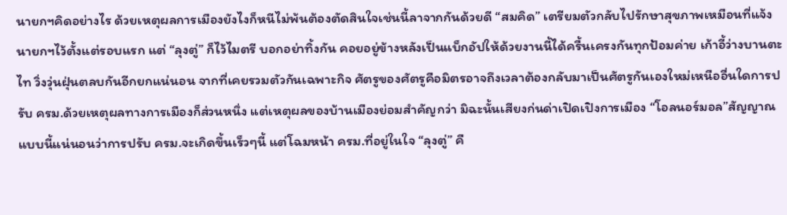นายกฯคิดอย่างไร ด้วยเหตุผลการเมืองยังไงก็หนีไม่พ้นต้องตัดสินใจเช่นนี้ลาจากกันด้วยดี “สมคิด” เตรียมตัวกลับไปรักษาสุขภาพเหมือนที่แจ้งนายกฯไว้ตั้งแต่รอบแรก แต่ “ลุงตู่” ก็ไว้ไมตรี บอกอย่าทิ้งกัน คอยอยู่ข้างหลังเป็นแบ็กอัปให้ด้วยงานนี้ได้ครื้นเครงกันทุกป้อมค่าย เก้าอี้ว่างบานตะไท วิ่งวุ่นฝุ่นตลบกันอีกยกแน่นอน จากที่เคยรวมตัวกันเฉพาะกิจ ศัตรูของศัตรูคือมิตรอาจถึงเวลาต้องกลับมาเป็นศัตรูกันเองใหม่เหนืออื่นใดการปรับ ครม.ด้วยเหตุผลทางการเมืองก็ส่วนหนึ่ง แต่เหตุผลของบ้านเมืองย่อมสำคัญกว่า มิฉะนั้นเสียงก่นด่าเปิดเปิงการเมือง “โอลนอร์มอล”สัญญาณแบบนี้แน่นอนว่าการปรับ ครม.จะเกิดขึ้นเร็วๆนี้ แต่โฉมหน้า ครม.ที่อยู่ในใจ “ลุงตู่” คื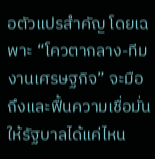อตัวแปรสำคัญ โดยเฉพาะ “โควตากลาง-ทีมงานเศรษฐกิจ” จะมือถึงและฟื้นความเชื่อมั่นให้รัฐบาลได้แค่ไหน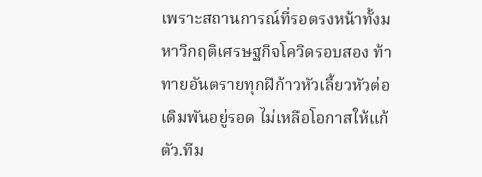เพราะสถานการณ์ที่รอตรงหน้าทั้งมหาวิกฤติเศรษฐกิจโควิดรอบสอง ท้าทายอันตรายทุกฝีก้าวหัวเลี้ยวหัวต่อเดิมพันอยู่รอด ไม่เหลือโอกาสให้แก้ตัว.ทีม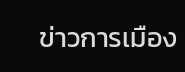ข่าวการเมือง